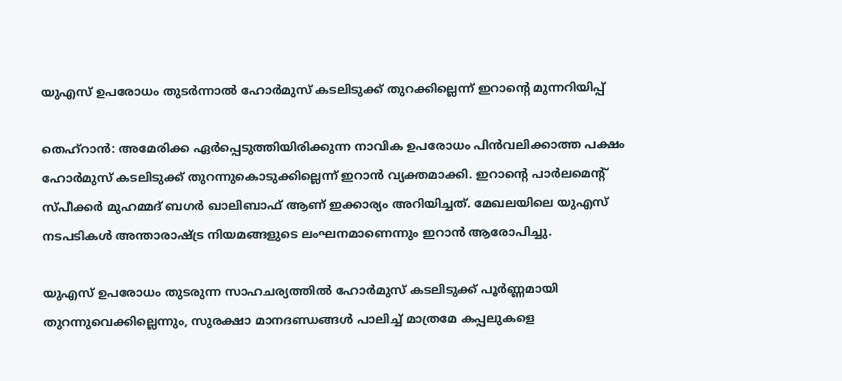യുഎസ് ഉപരോധം തുടർന്നാൽ ഹോർമുസ് കടലിടുക്ക് തുറക്കില്ലെന്ന് ഇറാന്റെ മുന്നറിയിപ്പ്

തെഹ്‌റാൻ: അമേരിക്ക ഏർപ്പെടുത്തിയിരിക്കുന്ന നാവിക ഉപരോധം പിൻവലിക്കാത്ത പക്ഷം ഹോർമുസ് കടലിടുക്ക് തുറന്നുകൊടുക്കില്ലെന്ന് ഇറാൻ വ്യക്തമാക്കി. ഇറാന്റെ പാർലമെന്റ് സ്പീക്കർ മുഹമ്മദ് ബഗർ ഖാലിബാഫ് ആണ് ഇക്കാര്യം അറിയിച്ചത്. മേഖലയിലെ യുഎസ് നടപടികൾ അന്താരാഷ്ട്ര നിയമങ്ങളുടെ ലംഘനമാണെന്നും ഇറാൻ ആരോപിച്ചു.

യുഎസ് ഉപരോധം തുടരുന്ന സാഹചര്യത്തിൽ ഹോർമുസ് കടലിടുക്ക് പൂർണ്ണമായി തുറന്നുവെക്കില്ലെന്നും, സുരക്ഷാ മാനദണ്ഡങ്ങൾ പാലിച്ച് മാത്രമേ കപ്പലുകളെ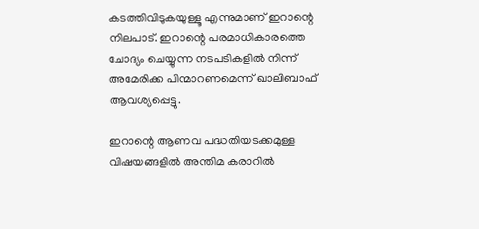കടത്തിവിടുകയുള്ളൂ എന്നുമാണ് ഇറാന്റെ നിലപാട്. ഇറാന്റെ പരമാധികാരത്തെ ചോദ്യം ചെയ്യുന്ന നടപടികളിൽ നിന്ന് അമേരിക്ക പിന്മാറണമെന്ന് ഖാലിബാഫ് ആവശ്യപ്പെട്ടു.

ഇറാന്റെ ആണവ പദ്ധതിയടക്കമുള്ള വിഷയങ്ങളിൽ അന്തിമ കരാറിൽ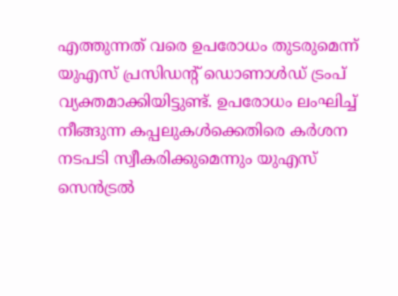എത്തുന്നത് വരെ ഉപരോധം തുടരുമെന്ന് യുഎസ് പ്രസിഡന്റ് ഡൊണാൾഡ് ട്രംപ് വ്യക്തമാക്കിയിട്ടുണ്ട്. ഉപരോധം ലംഘിച്ച് നീങ്ങുന്ന കപ്പലുകൾക്കെതിരെ കർശന നടപടി സ്വീകരിക്കുമെന്നും യുഎസ് സെൻട്രൽ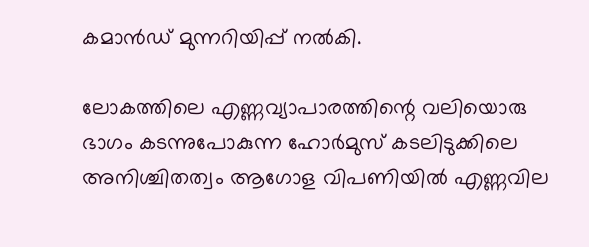കമാൻഡ് മുന്നറിയിപ്പ് നൽകി.

ലോകത്തിലെ എണ്ണവ്യാപാരത്തിന്റെ വലിയൊരു ഭാഗം കടന്നുപോകുന്ന ഹോർമുസ് കടലിടുക്കിലെ അനിശ്ചിതത്വം ആഗോള വിപണിയിൽ എണ്ണവില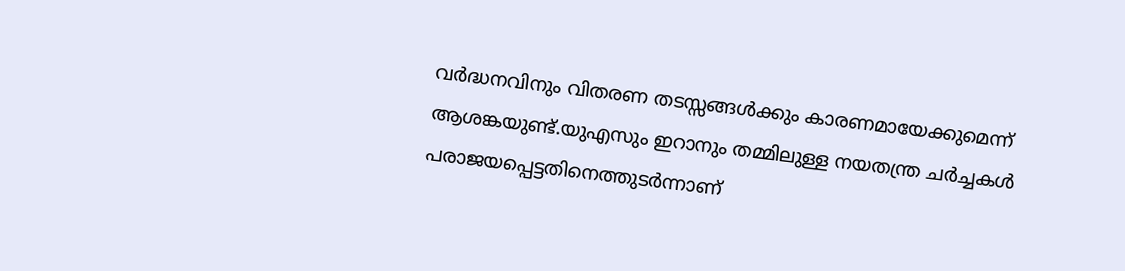വർദ്ധനവിനും വിതരണ തടസ്സങ്ങൾക്കും കാരണമായേക്കുമെന്ന് ആശങ്കയുണ്ട്.യുഎസും ഇറാനും തമ്മിലുള്ള നയതന്ത്ര ചർച്ചകൾ പരാജയപ്പെട്ടതിനെത്തുടർന്നാണ്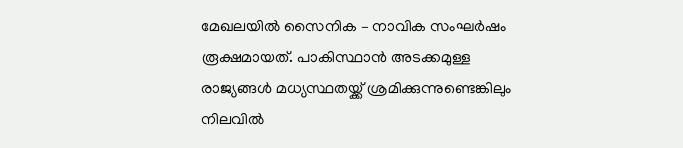മേഖലയിൽ സൈനിക – നാവിക സംഘർഷം രൂക്ഷമായത്. പാകിസ്ഥാൻ അടക്കമുള്ള രാജ്യങ്ങൾ മധ്യസ്ഥതയ്ക്ക് ശ്രമിക്കുന്നുണ്ടെങ്കിലും നിലവിൽ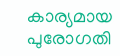കാര്യമായ പുരോഗതി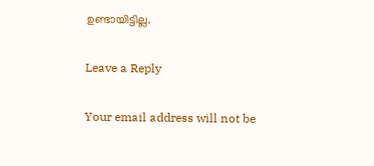ഉണ്ടായിട്ടില്ല.

Leave a Reply

Your email address will not be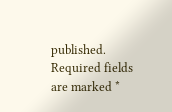published. Required fields are marked *